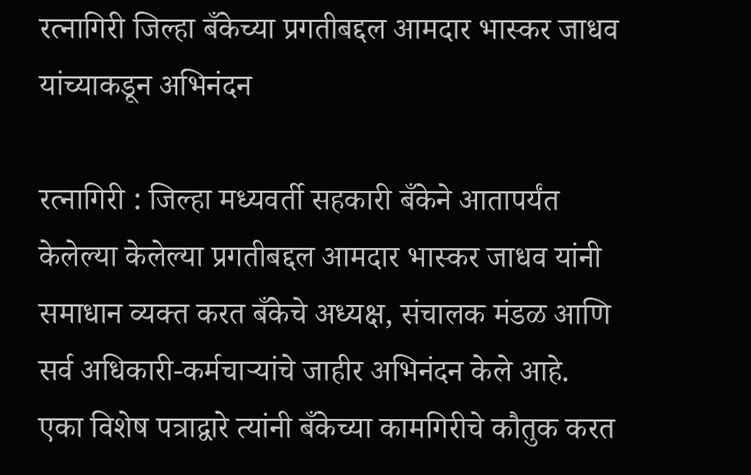रत्नागिरी जिल्हा बँकेच्या प्रगतीबद्दल आमदार भास्कर जाधव यांच्याकडून अभिनंदन

रत्नागिरी : जिल्हा मध्यवर्ती सहकारी बँकेने आतापर्यंत केलेल्या केलेल्या प्रगतीबद्दल आमदार भास्कर जाधव यांनी समाधान व्यक्त करत बँकेचे अध्यक्ष, संचालक मंडळ आणि सर्व अधिकारी-कर्मचाऱ्यांचे जाहीर अभिनंदन केले आहे.
एका विशेष पत्राद्वारे त्यांनी बँकेच्या कामगिरीचे कौतुक करत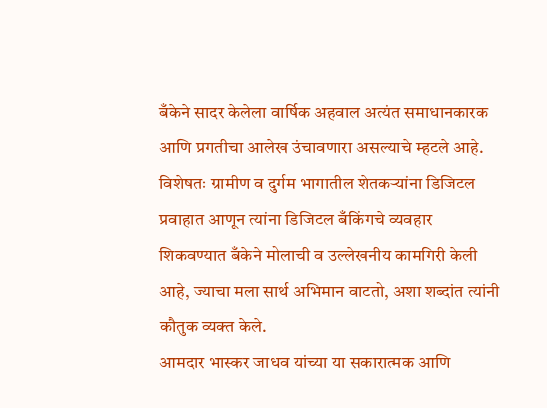बँकेने सादर केलेला वार्षिक अहवाल अत्यंत समाधानकारक आणि प्रगतीचा आलेख उंचावणारा असल्याचे म्हटले आहे. विशेषतः ग्रामीण व दुर्गम भागातील शेतकऱ्यांना डिजिटल प्रवाहात आणून त्यांना डिजिटल बँकिंगचे व्यवहार शिकवण्यात बँकेने मोलाची व उल्लेखनीय कामगिरी केली आहे, ज्याचा मला सार्थ अभिमान वाटतो, अशा शब्दांत त्यांनी कौतुक व्यक्त केले.
आमदार भास्कर जाधव यांच्या या सकारात्मक आणि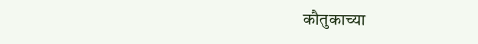कौतुकाच्या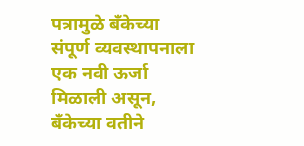पत्रामुळे बँकेच्या संपूर्ण व्यवस्थापनाला एक नवी ऊर्जा मिळाली असून, बँकेच्या वतीने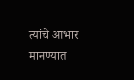त्यांचे आभार मानण्यात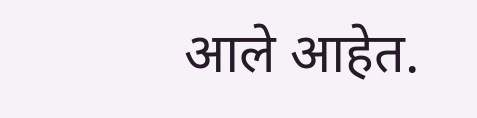आले आहेत.